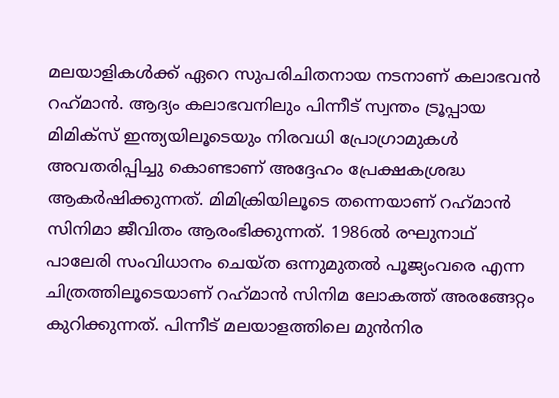മലയാളികള്‍ക്ക് ഏറെ സുപരിചിതനായ നടനാണ് കലാഭവന്‍ റഹ്‌മാന്‍. ആദ്യം കലാഭവനിലും പിന്നീട് സ്വന്തം ട്രൂപ്പായ മിമിക്‌സ് ഇന്ത്യയിലൂടെയും നിരവധി പ്രോഗ്രാമുകള്‍ അവതരിപ്പിച്ചു കൊണ്ടാണ് അദ്ദേഹം പ്രേക്ഷകശ്രദ്ധ ആകര്‍ഷിക്കുന്നത്. മിമിക്രിയിലൂടെ തന്നെയാണ് റഹ്‌മാന്‍ സിനിമാ ജീവിതം ആരംഭിക്കുന്നത്. 1986ല്‍ രഘുനാഥ് പാലേരി സംവിധാനം ചെയ്ത ഒന്നുമുതല്‍ പൂജ്യംവരെ എന്ന ചിത്രത്തിലൂടെയാണ് റഹ്‌മാന്‍ സിനിമ ലോകത്ത് അരങ്ങേറ്റം കുറിക്കുന്നത്. പിന്നീട് മലയാളത്തിലെ മുന്‍നിര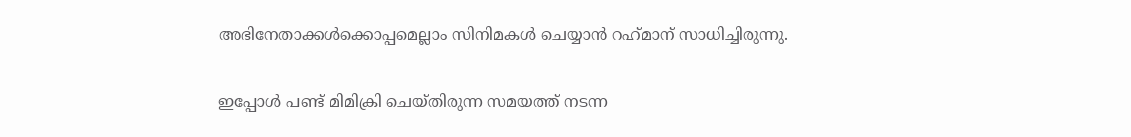അഭിനേതാക്കള്‍ക്കൊപ്പമെല്ലാം സിനിമകള്‍ ചെയ്യാന്‍ റഹ്‌മാന് സാധിച്ചിരുന്നു.

ഇപ്പോള്‍ പണ്ട് മിമിക്രി ചെയ്തിരുന്ന സമയത്ത് നടന്ന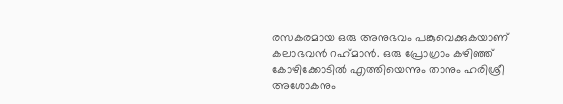രസകരമായ ഒരു അനുഭവം പങ്കുവെക്കുകയാണ് കലാഭവന്‍ റഹ്‌മാന്‍. ഒരു പ്രോഗ്രാം കഴിഞ്ഞ് കോഴിക്കോടില്‍ എത്തിയെന്നും താനും ഹരിശ്രീ അശോകനും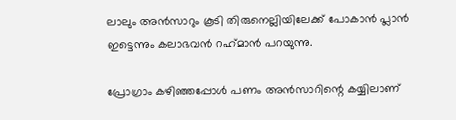ലാലും അന്‍സാറും കൂടി തിരുനെല്ലിയിലേക്ക് പോകാന്‍ പ്ലാന്‍ ഇട്ടെന്നും കലാഭവന്‍ റഹ്‌മാന്‍ പറയുന്നു.

പ്രോഗ്രാം കഴിഞ്ഞപ്പോള്‍ പണം അന്‍സാറിന്റെ കയ്യിലാണ്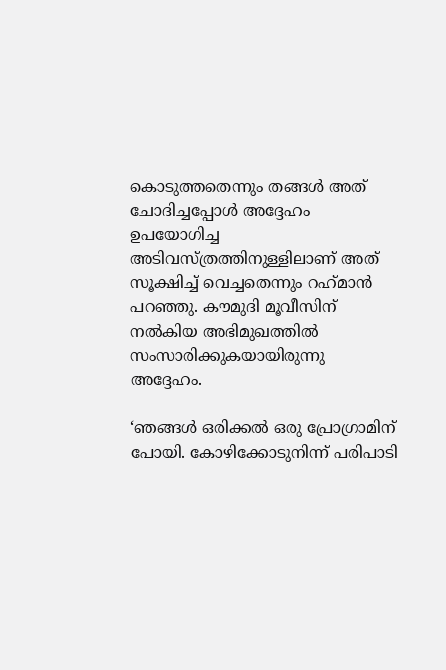കൊടുത്തതെന്നും തങ്ങള്‍ അത് ചോദിച്ചപ്പോള്‍ അദ്ദേഹം ഉപയോഗിച്ച അടിവസ്ത്രത്തിനുള്ളിലാണ് അത് സൂക്ഷിച്ച് വെച്ചതെന്നും റഹ്‌മാന്‍ പറഞ്ഞു. കൗമുദി മൂവീസിന് നല്‍കിയ അഭിമുഖത്തില്‍ സംസാരിക്കുകയായിരുന്നു അദ്ദേഹം.

‘ഞങ്ങള്‍ ഒരിക്കല്‍ ഒരു പ്രോഗ്രാമിന് പോയി. കോഴിക്കോടുനിന്ന് പരിപാടി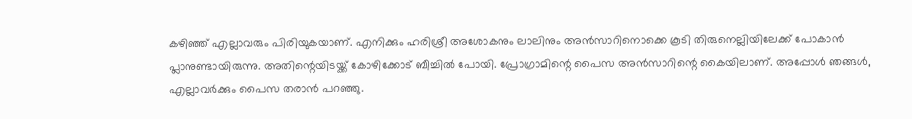കഴിഞ്ഞ് എല്ലാവരും പിരിയുകയാണ്. എനിക്കും ഹരിശ്രീ അശോകനും ലാലിനും അന്‍സാറിനൊക്കെ കൂടി തിരുനെല്ലിയിലേക്ക് പോകാന്‍ പ്ലാനുണ്ടായിരുന്നു. അതിന്റെയിടയ്ക്ക് കോഴിക്കോട് ബീച്ചില്‍ പോയി. പ്രോഗ്രാമിന്റെ പൈസ അന്‍സാറിന്റെ കൈയിലാണ്. അപ്പോള്‍ ഞങ്ങള്‍, എല്ലാവര്‍ക്കും പൈസ തരാന്‍ പറഞ്ഞു.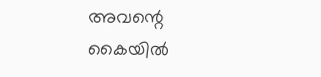അവന്റെ കൈയില്‍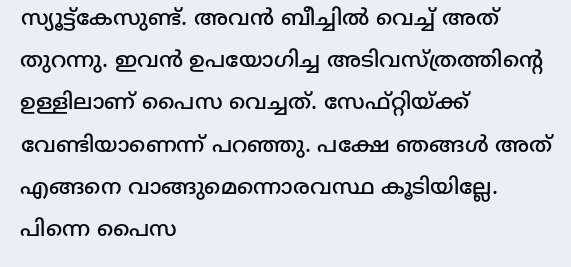സ്യൂട്ട്‌കേസുണ്ട്. അവന്‍ ബീച്ചില്‍ വെച്ച് അത് തുറന്നു. ഇവന്‍ ഉപയോഗിച്ച അടിവസ്ത്രത്തിന്റെ ഉള്ളിലാണ് പൈസ വെച്ചത്. സേഫ്റ്റിയ്ക്ക് വേണ്ടിയാണെന്ന് പറഞ്ഞു. പക്ഷേ ഞങ്ങള്‍ അത് എങ്ങനെ വാങ്ങുമെന്നൊരവസ്ഥ കൂടിയില്ലേ. പിന്നെ പൈസ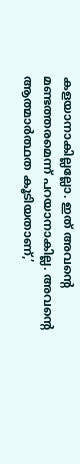കളയാനാകില്ലല്ലോ. ഇത് അവന്റെ മണ്ടത്തരമെന്ന് പറയാനാകില്ല. അവന്റെ ആത്മാര്‍ത്ഥത കൂടിയതാണ്,’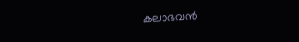കലാഭവന്‍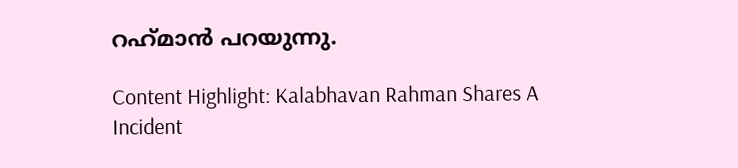റഹ്‌മാന്‍ പറയുന്നു.

Content Highlight: Kalabhavan Rahman Shares A Incident